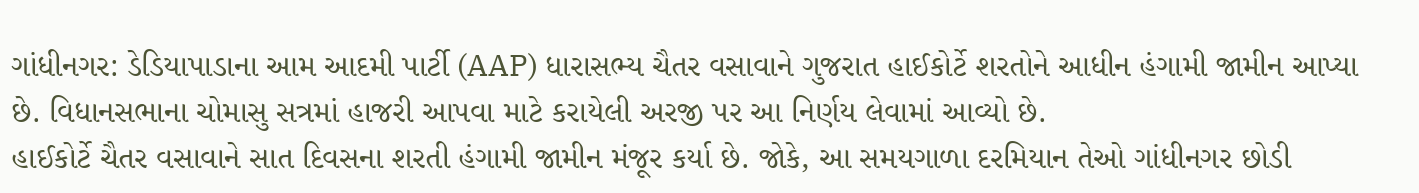ગાંધીનગર: ડેડિયાપાડાના આમ આદમી પાર્ટી (AAP) ધારાસભ્ય ચૈતર વસાવાને ગુજરાત હાઈકોર્ટે શરતોને આધીન હંગામી જામીન આપ્યા છે. વિધાનસભાના ચોમાસુ સત્રમાં હાજરી આપવા માટે કરાયેલી અરજી પર આ નિર્ણય લેવામાં આવ્યો છે.
હાઈકોર્ટે ચૈતર વસાવાને સાત દિવસના શરતી હંગામી જામીન મંજૂર કર્યા છે. જોકે, આ સમયગાળા દરમિયાન તેઓ ગાંધીનગર છોડી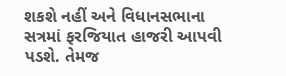શકશે નહીં અને વિધાનસભાના સત્રમાં ફરજિયાત હાજરી આપવી પડશે. તેમજ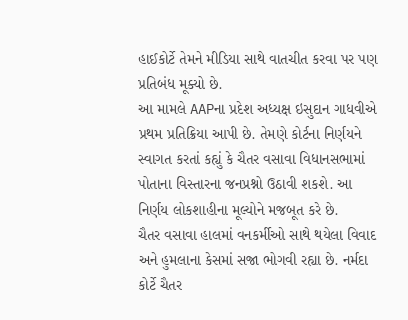હાઈકોર્ટે તેમને મીડિયા સાથે વાતચીત કરવા પર પણ પ્રતિબંધ મૂક્યો છે.
આ મામલે AAPના પ્રદેશ અધ્યક્ષ ઇસુદાન ગાધવીએ પ્રથમ પ્રતિક્રિયા આપી છે. તેમણે કોર્ટના નિર્ણયને સ્વાગત કરતાં કહ્યું કે ચૈતર વસાવા વિધાનસભામાં પોતાના વિસ્તારના જનપ્રશ્નો ઉઠાવી શકશે. આ નિર્ણય લોકશાહીના મૂલ્યોને મજબૂત કરે છે.
ચૈતર વસાવા હાલમાં વનકર્મીઓ સાથે થયેલા વિવાદ અને હુમલાના કેસમાં સજા ભોગવી રહ્યા છે. નર્મદા કોર્ટે ચૈતર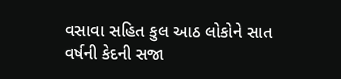વસાવા સહિત કુલ આઠ લોકોને સાત વર્ષની કેદની સજા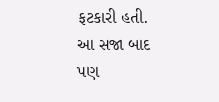ફટકારી હતી. આ સજા બાદ પણ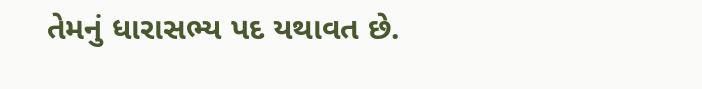તેમનું ધારાસભ્ય પદ યથાવત છે.